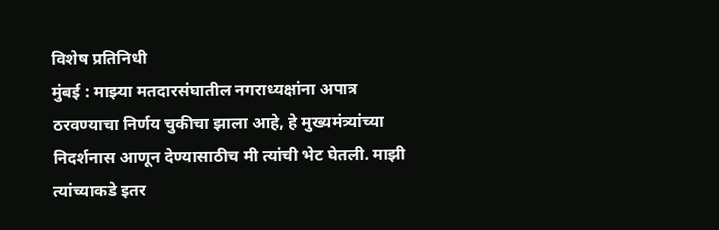विशेष प्रतिनिधी
मुंबई : माझ्या मतदारसंघातील नगराध्यक्षांना अपात्र ठरवण्याचा निर्णय चुकीचा झाला आहे, हे मुख्यमंत्र्यांच्या निदर्शनास आणून देण्यासाठीच मी त्यांची भेट घेतली. माझी त्यांच्याकडे इतर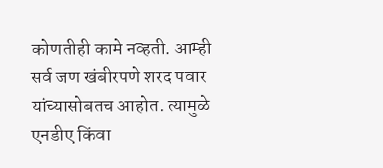कोणतीही कामे नव्हती. आम्ही सर्व जण खंबीरपणे शरद पवार यांच्यासोबतच आहोत. त्यामुळे एनडीए किंवा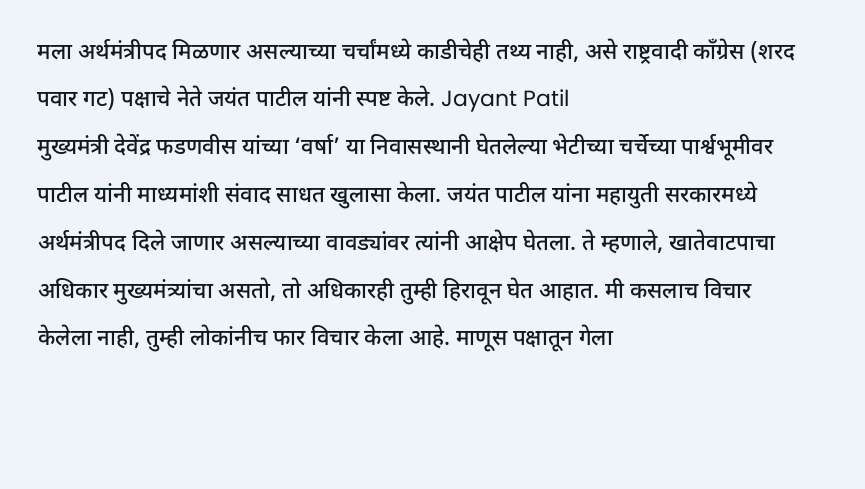मला अर्थमंत्रीपद मिळणार असल्याच्या चर्चांमध्ये काडीचेही तथ्य नाही, असे राष्ट्रवादी काँग्रेस (शरद पवार गट) पक्षाचे नेते जयंत पाटील यांनी स्पष्ट केले. Jayant Patil
मुख्यमंत्री देवेंद्र फडणवीस यांच्या ‘वर्षा’ या निवासस्थानी घेतलेल्या भेटीच्या चर्चेच्या पार्श्वभूमीवर पाटील यांनी माध्यमांशी संवाद साधत खुलासा केला. जयंत पाटील यांना महायुती सरकारमध्ये अर्थमंत्रीपद दिले जाणार असल्याच्या वावड्यांवर त्यांनी आक्षेप घेतला. ते म्हणाले, खातेवाटपाचा अधिकार मुख्यमंत्र्यांचा असतो, तो अधिकारही तुम्ही हिरावून घेत आहात. मी कसलाच विचार केलेला नाही, तुम्ही लोकांनीच फार विचार केला आहे. माणूस पक्षातून गेला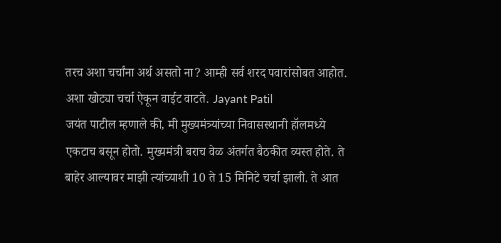तरच अशा चर्चांना अर्थ असतो ना? आम्ही सर्व शरद पवारांसोबत आहोत. अशा खोट्या चर्चा ऐकून वाईट वाटते. Jayant Patil
जयंत पाटील म्हणाले की, मी मुख्यमंत्र्यांच्या निवासस्थानी हॉलमध्ये एकटाच बसून होतो. मुख्यमंत्री बराच वेळ अंतर्गत बैठकीत व्यस्त होते. ते बाहेर आल्यावर माझी त्यांच्याशी 10 ते 15 मिनिटे चर्चा झाली. ते आत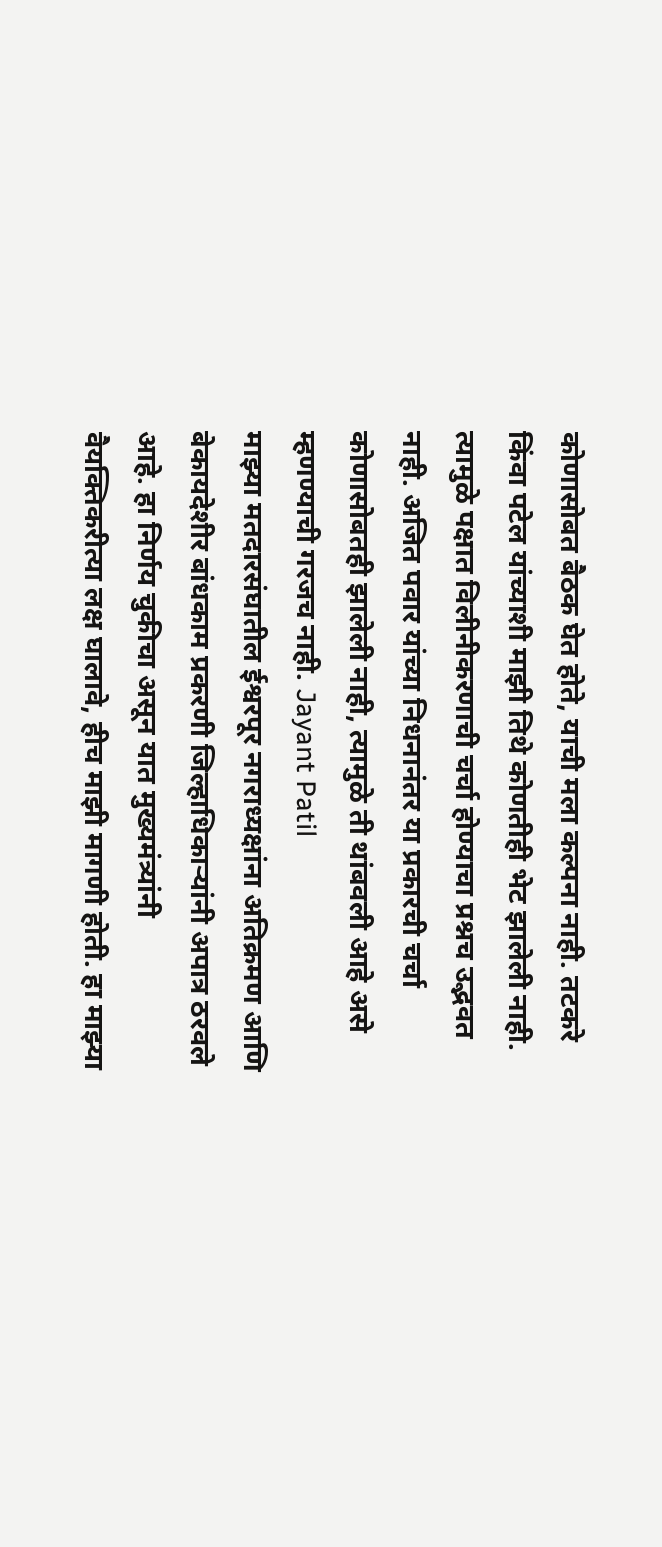कोणासोबत बैठक घेत होते, याची मला कल्पना नाही. तटकरे किंवा पटेल यांच्याशी माझी तिथे कोणतीही भेट झालेली नाही. त्यामुळे पक्षात विलीनीकरणाची चर्चा होण्याचा प्रश्नच उद्भवत नाही. अजित पवार यांच्या निधनानंतर या प्रकारची चर्चा कोणासोबतही झालेली नाही, त्यामुळे ती थांबवली आहे असे म्हणण्याची गरजच नाही. Jayant Patil
माझ्या मतदारसंघातील ईश्वरपूर नगराध्यक्षांना अतिक्रमण आणि बेकायदेशीर बांधकाम प्रकरणी जिल्हाधिकाऱ्यांनी अपात्र ठरवले आहे. हा निर्णय चुकीचा असून यात मुख्यमंत्र्यांनी वैयक्तिकरीत्या लक्ष घालावे, हीच माझी मागणी होती. हा माझ्या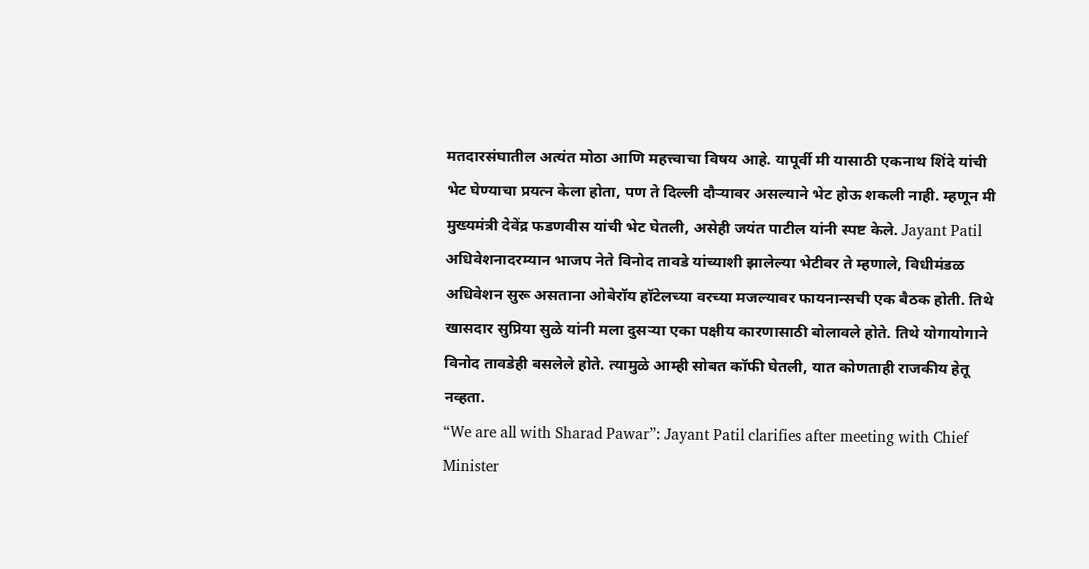मतदारसंघातील अत्यंत मोठा आणि महत्त्वाचा विषय आहे. यापूर्वी मी यासाठी एकनाथ शिंदे यांची भेट घेण्याचा प्रयत्न केला होता, पण ते दिल्ली दौऱ्यावर असल्याने भेट होऊ शकली नाही. म्हणून मी मुख्यमंत्री देवेंद्र फडणवीस यांची भेट घेतली, असेही जयंत पाटील यांनी स्पष्ट केले. Jayant Patil
अधिवेशनादरम्यान भाजप नेते विनोद तावडे यांच्याशी झालेल्या भेटीवर ते म्हणाले, विधीमंडळ अधिवेशन सुरू असताना ओबेरॉय हॉटेलच्या वरच्या मजल्यावर फायनान्सची एक बैठक होती. तिथे खासदार सुप्रिया सुळे यांनी मला दुसऱ्या एका पक्षीय कारणासाठी बोलावले होते. तिथे योगायोगाने विनोद तावडेही बसलेले होते. त्यामुळे आम्ही सोबत कॉफी घेतली, यात कोणताही राजकीय हेतू नव्हता.
“We are all with Sharad Pawar”: Jayant Patil clarifies after meeting with Chief Minister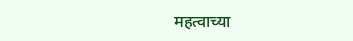महत्वाच्या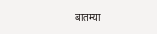बातम्या